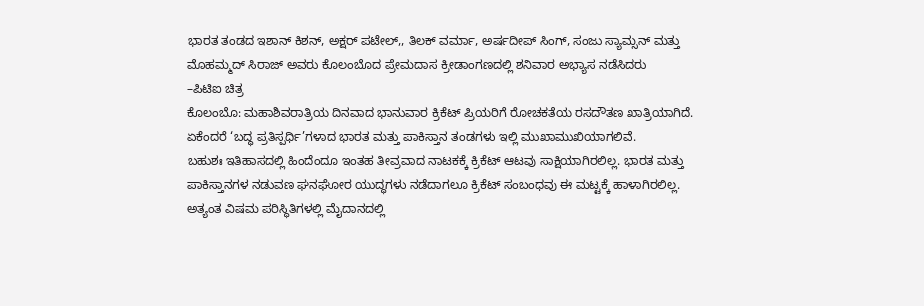ಭಾರತ ತಂಡದ ಇಶಾನ್ ಕಿಶನ್, ಅಕ್ಷರ್ ಪಟೇಲ್,, ತಿಲಕ್ ವರ್ಮಾ, ಅರ್ಷದೀಪ್ ಸಿಂಗ್, ಸಂಜು ಸ್ಯಾಮ್ಸನ್ ಮತ್ತು ಮೊಹಮ್ಮದ್ ಸಿರಾಜ್ ಅವರು ಕೊಲಂಬೊದ ಪ್ರೇಮದಾಸ ಕ್ರೀಡಾಂಗಣದಲ್ಲಿ ಶನಿವಾರ ಅಭ್ಯಾಸ ನಡೆಸಿದರು
–ಪಿಟಿಐ ಚಿತ್ರ
ಕೊಲಂಬೊ: ಮಹಾಶಿವರಾತ್ರಿಯ ದಿನವಾದ ಭಾನುವಾರ ಕ್ರಿಕೆಟ್ ಪ್ರಿಯರಿಗೆ ರೋಚಕತೆಯ ರಸದೌತಣ ಖಾತ್ರಿಯಾಗಿದೆ. ಏಕೆಂದರೆ ‘ಬದ್ಧ ಪ್ರತಿಸ್ಪರ್ಧಿ’ಗಳಾದ ಭಾರತ ಮತ್ತು ಪಾಕಿಸ್ತಾನ ತಂಡಗಳು ಇಲ್ಲಿ ಮುಖಾಮುಖಿಯಾಗಲಿವೆ.
ಬಹುಶಃ ಇತಿಹಾಸದಲ್ಲಿ ಹಿಂದೆಂದೂ ಇಂತಹ ತೀವ್ರವಾದ ನಾಟಕಕ್ಕೆ ಕ್ರಿಕೆಟ್ ಆಟವು ಸಾಕ್ಷಿಯಾಗಿರಲಿಲ್ಲ. ಭಾರತ ಮತ್ತು ಪಾಕಿಸ್ತಾನಗಳ ನಡುವಣ ಘನಘೋರ ಯುದ್ಧಗಳು ನಡೆದಾಗಲೂ ಕ್ರಿಕೆಟ್ ಸಂಬಂಧವು ಈ ಮಟ್ಟಕ್ಕೆ ಹಾಳಾಗಿರಲಿಲ್ಲ. ಅತ್ಯಂತ ವಿಷಮ ಪರಿಸ್ಥಿತಿಗಳಲ್ಲಿ ಮೈದಾನದಲ್ಲಿ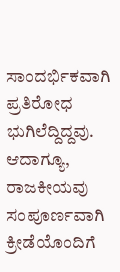ಸಾಂದರ್ಭಿಕವಾಗಿ ಪ್ರತಿರೋಧ ಭುಗಿಲೆದ್ದಿದ್ದವು. ಆದಾಗ್ಯೂ, ರಾಜಕೀಯವು ಸಂಪೂರ್ಣವಾಗಿ ಕ್ರೀಡೆಯೊಂದಿಗೆ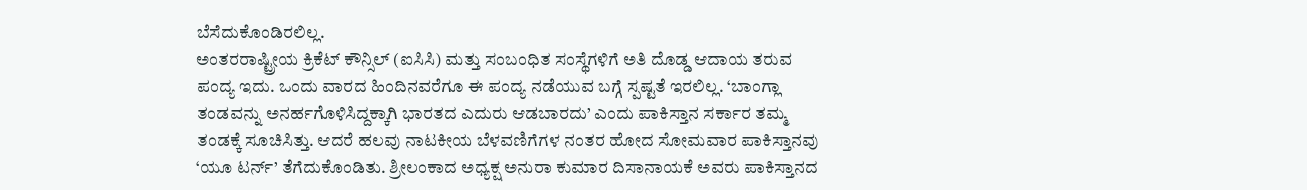ಬೆಸೆದುಕೊಂಡಿರಲಿಲ್ಲ.
ಅಂತರರಾಷ್ಟ್ರೀಯ ಕ್ರಿಕೆಟ್ ಕೌನ್ಸಿಲ್ (ಐಸಿಸಿ) ಮತ್ತು ಸಂಬಂಧಿತ ಸಂಸ್ಥೆಗಳಿಗೆ ಅತಿ ದೊಡ್ಡ ಆದಾಯ ತರುವ ಪಂದ್ಯ ಇದು. ಒಂದು ವಾರದ ಹಿಂದಿನವರೆಗೂ ಈ ಪಂದ್ಯ ನಡೆಯುವ ಬಗ್ಗೆ ಸ್ಪಷ್ಟತೆ ಇರಲಿಲ್ಲ. ‘ಬಾಂಗ್ಲಾ ತಂಡವನ್ನು ಅನರ್ಹಗೊಳಿಸಿದ್ದಕ್ಕಾಗಿ ಭಾರತದ ಎದುರು ಆಡಬಾರದು’ ಎಂದು ಪಾಕಿಸ್ತಾನ ಸರ್ಕಾರ ತಮ್ಮ ತಂಡಕ್ಕೆ ಸೂಚಿಸಿತ್ತು. ಆದರೆ ಹಲವು ನಾಟಕೀಯ ಬೆಳವಣಿಗೆಗಳ ನಂತರ ಹೋದ ಸೋಮವಾರ ಪಾಕಿಸ್ತಾನವು ‘ಯೂ ಟರ್ನ್’ ತೆಗೆದುಕೊಂಡಿತು. ಶ್ರೀಲಂಕಾದ ಅಧ್ಯಕ್ಷ ಅನುರಾ ಕುಮಾರ ದಿಸಾನಾಯಕೆ ಅವರು ಪಾಕಿಸ್ತಾನದ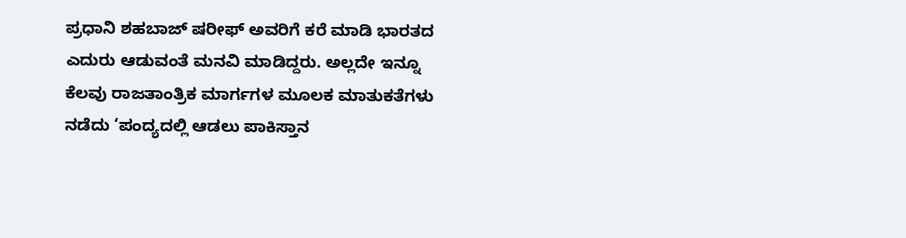ಪ್ರಧಾನಿ ಶಹಬಾಜ್ ಷರೀಫ್ ಅವರಿಗೆ ಕರೆ ಮಾಡಿ ಭಾರತದ ಎದುರು ಆಡುವಂತೆ ಮನವಿ ಮಾಡಿದ್ದರು. ಅಲ್ಲದೇ ಇನ್ನೂ ಕೆಲವು ರಾಜತಾಂತ್ರಿಕ ಮಾರ್ಗಗಳ ಮೂಲಕ ಮಾತುಕತೆಗಳು ನಡೆದು ‘ಪಂದ್ಯದಲ್ಲಿ ಆಡಲು ಪಾಕಿಸ್ತಾನ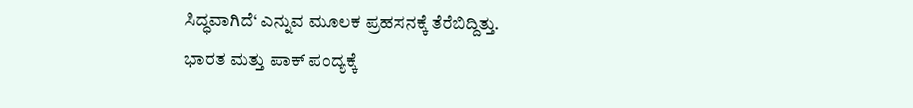ಸಿದ್ಧವಾಗಿದೆ‘ ಎನ್ನುವ ಮೂಲಕ ಪ್ರಹಸನಕ್ಕೆ ತೆರೆಬಿದ್ದಿತ್ತು.
ಭಾರತ ಮತ್ತು ಪಾಕ್ ಪಂದ್ಯಕ್ಕೆ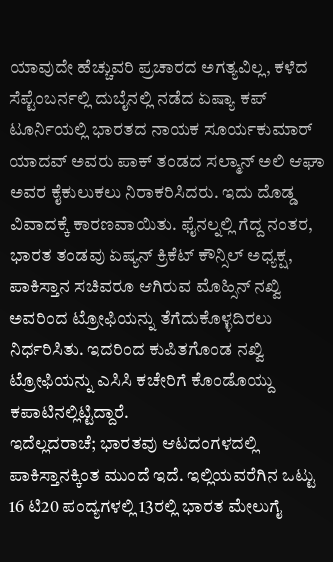ಯಾವುದೇ ಹೆಚ್ಚುವರಿ ಪ್ರಚಾರದ ಅಗತ್ಯವಿಲ್ಲ, ಕಳೆದ ಸೆಪ್ಟೆಂಬರ್ನಲ್ಲಿ ದುಬೈನಲ್ಲಿ ನಡೆದ ಏಷ್ಯಾ ಕಪ್ ಟೂರ್ನಿಯಲ್ಲಿ ಭಾರತದ ನಾಯಕ ಸೂರ್ಯಕುಮಾರ್ ಯಾದವ್ ಅವರು ಪಾಕ್ ತಂಡದ ಸಲ್ಮಾನ್ ಅಲಿ ಆಘಾ ಅವರ ಕೈಕುಲುಕಲು ನಿರಾಕರಿಸಿದರು. ಇದು ದೊಡ್ಡ ವಿವಾದಕ್ಕೆ ಕಾರಣವಾಯಿತು. ಫೈನಲ್ನಲ್ಲಿ ಗೆದ್ದ ನಂತರ, ಭಾರತ ತಂಡವು ಏಷ್ಯನ್ ಕ್ರಿಕೆಟ್ ಕೌನ್ಸಿಲ್ ಅಧ್ಯಕ್ಷ, ಪಾಕಿಸ್ತಾನ ಸಚಿವರೂ ಆಗಿರುವ ಮೊಹ್ಸಿನ್ ನಖ್ವಿ ಅವರಿಂದ ಟ್ರೋಫಿಯನ್ನು ತೆಗೆದುಕೊಳ್ಳದಿರಲು ನಿರ್ಧರಿಸಿತು. ಇದರಿಂದ ಕುಪಿತಗೊಂಡ ನಖ್ವಿ ಟ್ರೋಫಿಯನ್ನು ಎಸಿಸಿ ಕಚೇರಿಗೆ ಕೊಂಡೊಯ್ದು ಕಪಾಟಿನಲ್ಲಿಟ್ಟಿದ್ದಾರೆ.
ಇದೆಲ್ಲದರಾಚೆ; ಭಾರತವು ಆಟದಂಗಳದಲ್ಲಿ ಪಾಕಿಸ್ತಾನಕ್ಕಿಂತ ಮುಂದೆ ಇದೆ. ಇಲ್ಲಿಯವರೆಗಿನ ಒಟ್ಟು 16 ಟಿ20 ಪಂದ್ಯಗಳಲ್ಲಿ 13ರಲ್ಲಿ ಭಾರತ ಮೇಲುಗೈ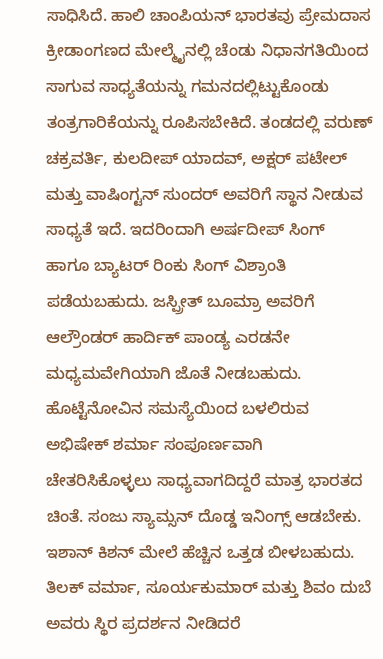ಸಾಧಿಸಿದೆ. ಹಾಲಿ ಚಾಂಪಿಯನ್ ಭಾರತವು ಪ್ರೇಮದಾಸ ಕ್ರೀಡಾಂಗಣದ ಮೇಲ್ಮೈನಲ್ಲಿ ಚೆಂಡು ನಿಧಾನಗತಿಯಿಂದ ಸಾಗುವ ಸಾಧ್ಯತೆಯನ್ನು ಗಮನದಲ್ಲಿಟ್ಟುಕೊಂಡು ತಂತ್ರಗಾರಿಕೆಯನ್ನು ರೂಪಿಸಬೇಕಿದೆ. ತಂಡದಲ್ಲಿ ವರುಣ್ ಚಕ್ರವರ್ತಿ, ಕುಲದೀಪ್ ಯಾದವ್, ಅಕ್ಷರ್ ಪಟೇಲ್ ಮತ್ತು ವಾಷಿಂಗ್ಟನ್ ಸುಂದರ್ ಅವರಿಗೆ ಸ್ಥಾನ ನೀಡುವ ಸಾಧ್ಯತೆ ಇದೆ. ಇದರಿಂದಾಗಿ ಅರ್ಷದೀಪ್ ಸಿಂಗ್ ಹಾಗೂ ಬ್ಯಾಟರ್ ರಿಂಕು ಸಿಂಗ್ ವಿಶ್ರಾಂತಿ ಪಡೆಯಬಹುದು. ಜಸ್ಪ್ರೀತ್ ಬೂಮ್ರಾ ಅವರಿಗೆ ಆಲ್ರೌಂಡರ್ ಹಾರ್ದಿಕ್ ಪಾಂಡ್ಯ ಎರಡನೇ ಮಧ್ಯಮವೇಗಿಯಾಗಿ ಜೊತೆ ನೀಡಬಹುದು.
ಹೊಟ್ಟೆನೋವಿನ ಸಮಸ್ಯೆಯಿಂದ ಬಳಲಿರುವ ಅಭಿಷೇಕ್ ಶರ್ಮಾ ಸಂಪೂರ್ಣವಾಗಿ ಚೇತರಿಸಿಕೊಳ್ಳಲು ಸಾಧ್ಯವಾಗದಿದ್ದರೆ ಮಾತ್ರ ಭಾರತದ ಚಿಂತೆ. ಸಂಜು ಸ್ಯಾಮ್ಸನ್ ದೊಡ್ಡ ಇನಿಂಗ್ಸ್ ಆಡಬೇಕು. ಇಶಾನ್ ಕಿಶನ್ ಮೇಲೆ ಹೆಚ್ಚಿನ ಒತ್ತಡ ಬೀಳಬಹುದು. ತಿಲಕ್ ವರ್ಮಾ, ಸೂರ್ಯಕುಮಾರ್ ಮತ್ತು ಶಿವಂ ದುಬೆ ಅವರು ಸ್ಥಿರ ಪ್ರದರ್ಶನ ನೀಡಿದರೆ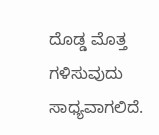ದೊಡ್ಡ ಮೊತ್ತ ಗಳಿಸುವುದು ಸಾಧ್ಯವಾಗಲಿದೆ.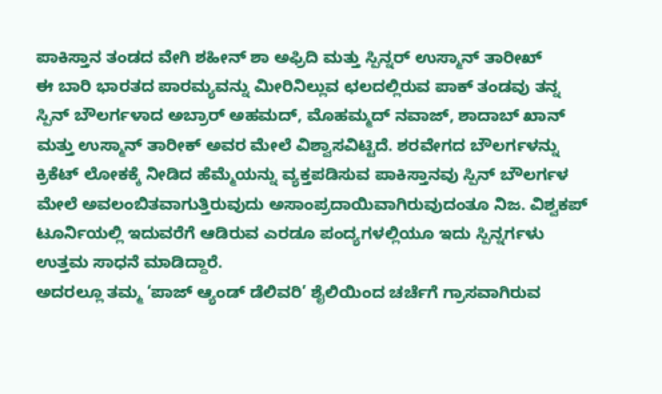ಪಾಕಿಸ್ತಾನ ತಂಡದ ವೇಗಿ ಶಹೀನ್ ಶಾ ಅಫ್ರಿದಿ ಮತ್ತು ಸ್ಪಿನ್ನರ್ ಉಸ್ಮಾನ್ ತಾರೀಖ್
ಈ ಬಾರಿ ಭಾರತದ ಪಾರಮ್ಯವನ್ನು ಮೀರಿನಿಲ್ಲುವ ಛಲದಲ್ಲಿರುವ ಪಾಕ್ ತಂಡವು ತನ್ನ ಸ್ಪಿನ್ ಬೌಲರ್ಗಳಾದ ಅಬ್ರಾರ್ ಅಹಮದ್, ಮೊಹಮ್ಮದ್ ನವಾಜ್, ಶಾದಾಬ್ ಖಾನ್ ಮತ್ತು ಉಸ್ಮಾನ್ ತಾರೀಕ್ ಅವರ ಮೇಲೆ ವಿಶ್ವಾಸವಿಟ್ಟಿದೆ. ಶರವೇಗದ ಬೌಲರ್ಗಳನ್ನು ಕ್ರಿಕೆಟ್ ಲೋಕಕ್ಕೆ ನೀಡಿದ ಹೆಮ್ಮೆಯನ್ನು ವ್ಯಕ್ತಪಡಿಸುವ ಪಾಕಿಸ್ತಾನವು ಸ್ಪಿನ್ ಬೌಲರ್ಗಳ ಮೇಲೆ ಅವಲಂಬಿತವಾಗುತ್ತಿರುವುದು ಅಸಾಂಪ್ರದಾಯಿವಾಗಿರುವುದಂತೂ ನಿಜ. ವಿಶ್ವಕಪ್ ಟೂರ್ನಿಯಲ್ಲಿ ಇದುವರೆಗೆ ಆಡಿರುವ ಎರಡೂ ಪಂದ್ಯಗಳಲ್ಲಿಯೂ ಇದು ಸ್ಪಿನ್ನರ್ಗಳು ಉತ್ತಮ ಸಾಧನೆ ಮಾಡಿದ್ದಾರೆ.
ಅದರಲ್ಲೂ ತಮ್ಮ ‘ಪಾಜ್ ಆ್ಯಂಡ್ ಡೆಲಿವರಿ’ ಶೈಲಿಯಿಂದ ಚರ್ಚೆಗೆ ಗ್ರಾಸವಾಗಿರುವ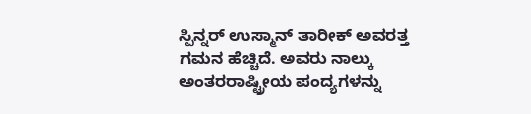ಸ್ಪಿನ್ನರ್ ಉಸ್ಮಾನ್ ತಾರೀಕ್ ಅವರತ್ತ ಗಮನ ಹೆಚ್ಚಿದೆ. ಅವರು ನಾಲ್ಕು ಅಂತರರಾಷ್ಟ್ರೀಯ ಪಂದ್ಯಗಳನ್ನು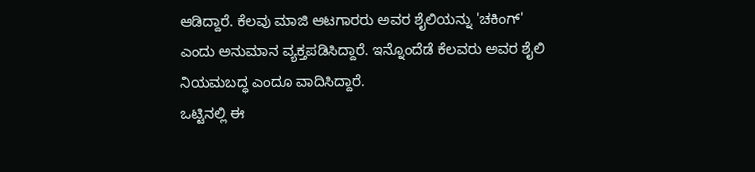ಆಡಿದ್ದಾರೆ. ಕೆಲವು ಮಾಜಿ ಆಟಗಾರರು ಅವರ ಶೈಲಿಯನ್ನು 'ಚಕಿಂಗ್' ಎಂದು ಅನುಮಾನ ವ್ಯಕ್ತಪಡಿಸಿದ್ದಾರೆ. ಇನ್ನೊಂದೆಡೆ ಕೆಲವರು ಅವರ ಶೈಲಿ ನಿಯಮಬದ್ಧ ಎಂದೂ ವಾದಿಸಿದ್ದಾರೆ.
ಒಟ್ಟಿನಲ್ಲಿ ಈ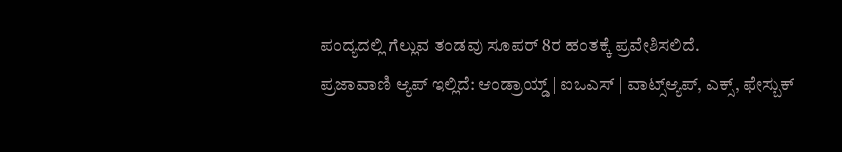ಪಂದ್ಯದಲ್ಲಿ ಗೆಲ್ಲುವ ತಂಡವು ಸೂಪರ್ 8ರ ಹಂತಕ್ಕೆ ಪ್ರವೇಶಿಸಲಿದೆ.
ಪ್ರಜಾವಾಣಿ ಆ್ಯಪ್ ಇಲ್ಲಿದೆ: ಆಂಡ್ರಾಯ್ಡ್ | ಐಒಎಸ್ | ವಾಟ್ಸ್ಆ್ಯಪ್, ಎಕ್ಸ್, ಫೇಸ್ಬುಕ್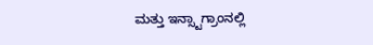ಮತ್ತು ಇನ್ಸ್ಟಾಗ್ರಾಂನಲ್ಲಿ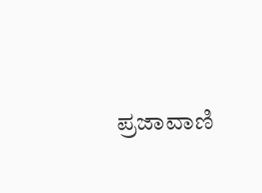ಪ್ರಜಾವಾಣಿ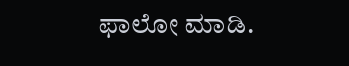ಫಾಲೋ ಮಾಡಿ.